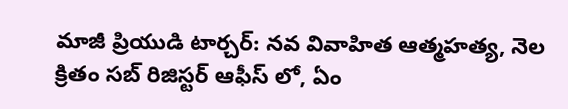మాజీ ప్రియుడి టార్చర్: నవ వివాహిత ఆత్మహత్య, నెల క్రితం సబ్ రిజిస్టర్ ఆఫీస్ లో, ఏం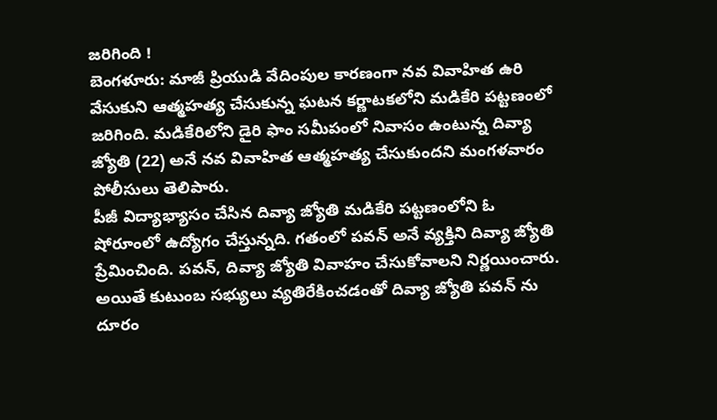జరిగింది !
బెంగళూరు: మాజీ ప్రియుడి వేదింపుల కారణంగా నవ వివాహిత ఉరి వేసుకుని ఆత్మహత్య చేసుకున్న ఘటన కర్ణాటకలోని మడికేరి పట్టణంలో జరిగింది. మడికేరిలోని డైరి ఫాం సమీపంలో నివాసం ఉంటున్న దివ్యా జ్యోతి (22) అనే నవ వివాహిత ఆత్మహత్య చేసుకుందని మంగళవారం పోలీసులు తెలిపారు.
పీజీ విద్యాభ్యాసం చేసిన దివ్యా జ్యోతి మడికేరి పట్టణంలోని ఓ షోరూంలో ఉద్యోగం చేస్తున్నది. గతంలో పవన్ అనే వ్యక్తిని దివ్యా జ్యోతి ప్రేమించింది. పవన్, దివ్యా జ్యోతి వివాహం చేసుకోవాలని నిర్ణయించారు. అయితే కుటుంబ సభ్యులు వ్యతిరేకించడంతో దివ్యా జ్యోతి పవన్ ను దూరం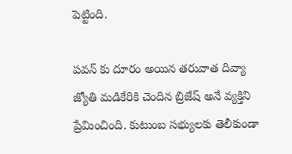పెట్టింది.

పవన్ కు దూరం అయిన తరువాత దివ్యా జ్యోతి మడికేరికి చెందిన బ్రిజేష్ అనే వ్యక్తిని ప్రేమించింది. కుటుంబ సభ్యులకు తెలీకుండా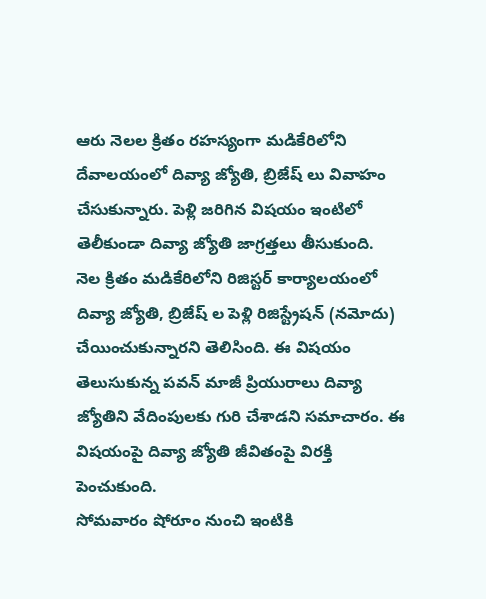ఆరు నెలల క్రితం రహస్యంగా మడికేరిలోని దేవాలయంలో దివ్యా జ్యోతి, బ్రిజేష్ లు వివాహం చేసుకున్నారు. పెళ్లి జరిగిన విషయం ఇంటిలో తెలీకుండా దివ్యా జ్యోతి జాగ్రత్తలు తీసుకుంది.
నెల క్రితం మడికేరిలోని రిజిస్టర్ కార్యాలయంలో దివ్యా జ్యోతి, బ్రిజేష్ ల పెళ్లి రిజిస్ట్రేషన్ (నమోదు) చేయించుకున్నారని తెలిసింది. ఈ విషయం తెలుసుకున్న పవన్ మాజీ ప్రియురాలు దివ్యా జ్యోతిని వేదింపులకు గురి చేశాడని సమాచారం. ఈ విషయంపై దివ్యా జ్యోతి జీవితంపై విరక్తి పెంచుకుంది.
సోమవారం షోరూం నుంచి ఇంటికి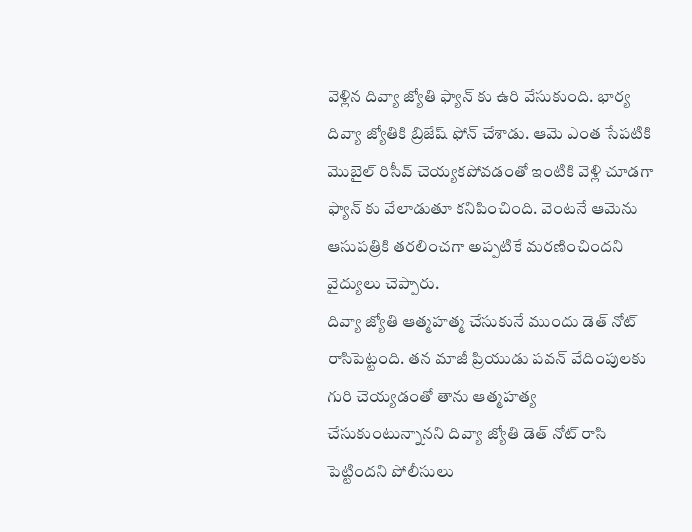వెళ్లిన దివ్యా జ్యోతి ఫ్యాన్ కు ఉరి వేసుకుంది. భార్య దివ్యా జ్యోతికి బ్రిజేష్ ఫోన్ చేశాడు. ఆమె ఎంత సేపటికి మొబైల్ రిసీవ్ చెయ్యకపోవడంతో ఇంటికి వెళ్లి చూడగా ఫ్యాన్ కు వేలాడుతూ కనిపించింది. వెంటనే ఆమెను ఆసుపత్రికి తరలించగా అప్పటికే మరణించిందని వైద్యులు చెప్పారు.
దివ్యా జ్యోతి ఆత్మహత్మ చేసుకునే ముందు డెత్ నోట్ రాసిపెట్టంది. తన మాజీ ప్రియుడు పవన్ వేదింపులకు గురి చెయ్యడంతో తాను ఆత్మహత్య చేసుకుంటున్నానని దివ్యా జ్యోతి డెత్ నోట్ రాసి పెట్టిందని పోలీసులు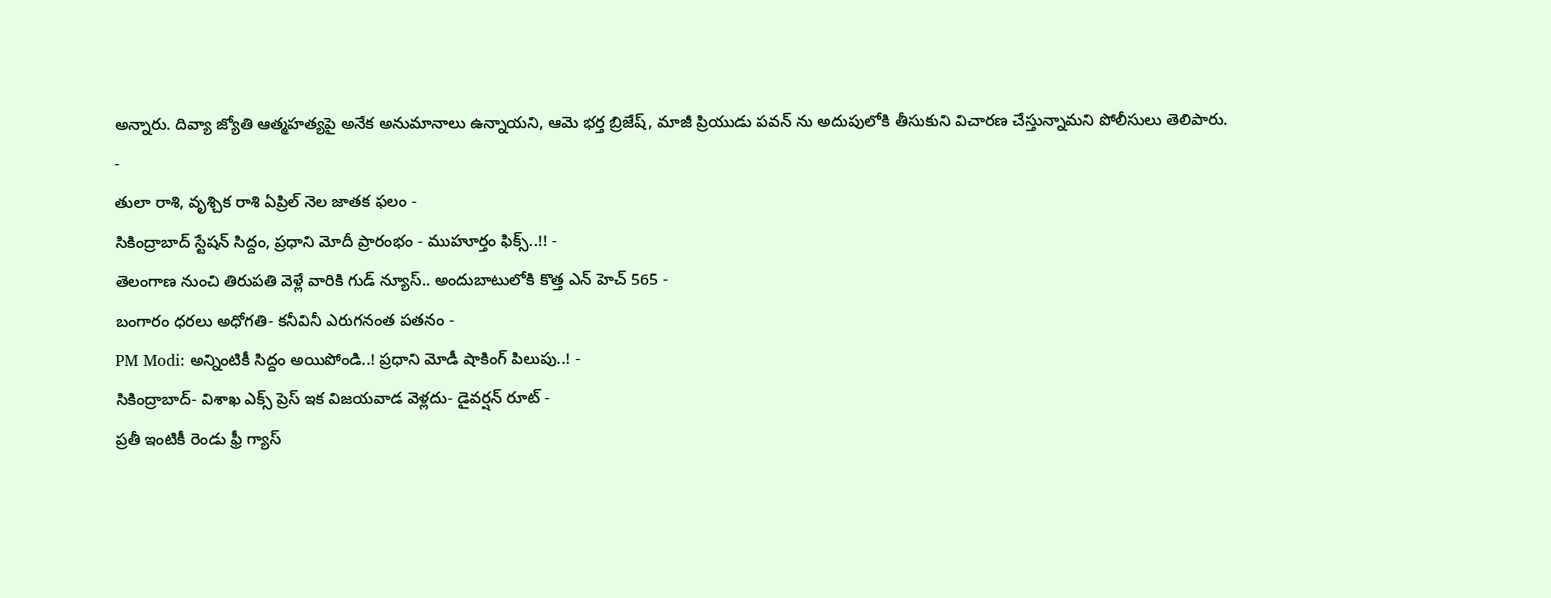అన్నారు. దివ్యా జ్యోతి ఆత్మహత్యపై అనేక అనుమానాలు ఉన్నాయని, ఆమె భర్త బ్రిజేష్, మాజీ ప్రియుడు పవన్ ను అదుపులోకి తీసుకుని విచారణ చేస్తున్నామని పోలీసులు తెలిపారు.
-
తులా రాశి, వృశ్చిక రాశి ఏప్రిల్ నెల జాతక ఫలం -
సికింద్రాబాద్ స్టేషన్ సిద్దం, ప్రధాని మోదీ ప్రారంభం - ముహూర్తం ఫిక్స్..!! -
తెలంగాణ నుంచి తిరుపతి వెళ్లే వారికి గుడ్ న్యూస్.. అందుబాటులోకి కొత్త ఎన్ హెచ్ 565 -
బంగారం ధరలు అధోగతి- కనీవినీ ఎరుగనంత పతనం -
PM Modi: అన్నింటికీ సిద్దం అయిపోండి..! ప్రధాని మోడీ షాకింగ్ పిలుపు..! -
సికింద్రాబాద్- విశాఖ ఎక్స్ ప్రెస్ ఇక విజయవాడ వెళ్లదు- డైవర్షన్ రూట్ -
ప్రతీ ఇంటికీ రెండు ఫ్రీ గ్యాస్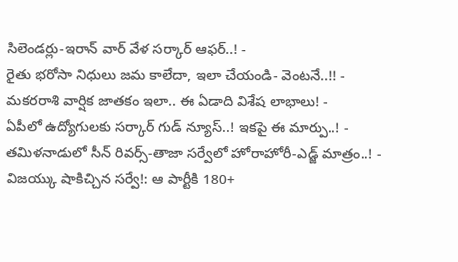సిలెండర్లు-ఇరాన్ వార్ వేళ సర్కార్ ఆఫర్..! -
రైతు భరోసా నిధులు జమ కాలేదా, ఇలా చేయండి- వెంటనే..!! -
మకరరాశి వార్షిక జాతకం ఇలా.. ఈ ఏడాది విశేష లాభాలు! -
ఏపీలో ఉద్యోగులకు సర్కార్ గుడ్ న్యూస్..! ఇకపై ఈ మార్పు..! -
తమిళనాడులో సీన్ రివర్స్-తాజా సర్వేలో హోరాహోరీ-ఎడ్జ్ మాత్రం..! -
విజయ్కు షాకిచ్చిన సర్వే!: ఆ పార్టీకి 180+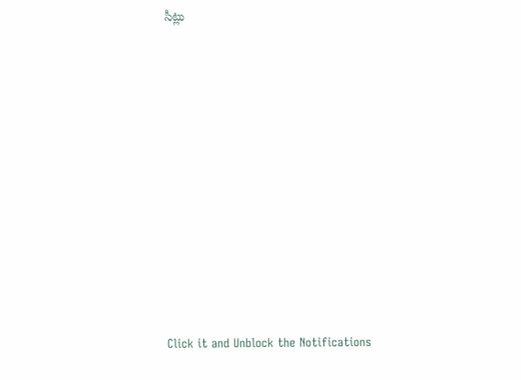సీట్లు












Click it and Unblock the Notifications